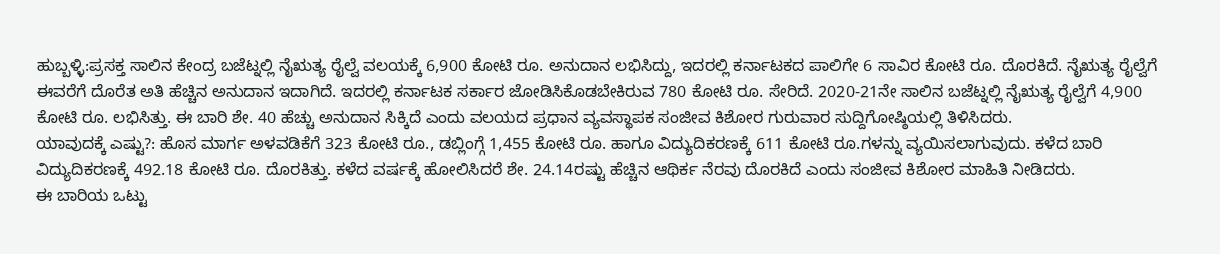ಹುಬ್ಬಳ್ಳಿ:ಪ್ರಸಕ್ತ ಸಾಲಿನ ಕೇಂದ್ರ ಬಜೆಟ್ನಲ್ಲಿ ನೈಋತ್ಯ ರೈಲ್ವೆ ವಲಯಕ್ಕೆ 6,900 ಕೋಟಿ ರೂ. ಅನುದಾನ ಲಭಿಸಿದ್ದು, ಇದರಲ್ಲಿ ಕರ್ನಾಟಕದ ಪಾಲಿಗೇ 6 ಸಾವಿರ ಕೋಟಿ ರೂ. ದೊರಕಿದೆ. ನೈಋತ್ಯ ರೈಲ್ವೆಗೆ ಈವರೆಗೆ ದೊರೆತ ಅತಿ ಹೆಚ್ಚಿನ ಅನುದಾನ ಇದಾಗಿದೆ. ಇದರಲ್ಲಿ ಕರ್ನಾಟಕ ಸರ್ಕಾರ ಜೋಡಿಸಿಕೊಡಬೇಕಿರುವ 780 ಕೋಟಿ ರೂ. ಸೇರಿದೆ. 2020-21ನೇ ಸಾಲಿನ ಬಜೆಟ್ನಲ್ಲಿ ನೈಋತ್ಯ ರೈಲ್ವೆಗೆ 4,900 ಕೋಟಿ ರೂ. ಲಭಿಸಿತ್ತು. ಈ ಬಾರಿ ಶೇ. 40 ಹೆಚ್ಚು ಅನುದಾನ ಸಿಕ್ಕಿದೆ ಎಂದು ವಲಯದ ಪ್ರಧಾನ ವ್ಯವಸ್ಥಾಪಕ ಸಂಜೀವ ಕಿಶೋರ ಗುರುವಾರ ಸುದ್ದಿಗೋಷ್ಠಿಯಲ್ಲಿ ತಿಳಿಸಿದರು.
ಯಾವುದಕ್ಕೆ ಎಷ್ಟು?: ಹೊಸ ಮಾರ್ಗ ಅಳವಡಿಕೆಗೆ 323 ಕೋಟಿ ರೂ., ಡಬ್ಲಿಂಗ್ಗೆ 1,455 ಕೋಟಿ ರೂ. ಹಾಗೂ ವಿದ್ಯುದಿಕರಣಕ್ಕೆ 611 ಕೋಟಿ ರೂ.ಗಳನ್ನು ವ್ಯಯಿಸಲಾಗುವುದು. ಕಳೆದ ಬಾರಿ ವಿದ್ಯುದಿಕರಣಕ್ಕೆ 492.18 ಕೋಟಿ ರೂ. ದೊರಕಿತ್ತು. ಕಳೆದ ವರ್ಷಕ್ಕೆ ಹೋಲಿಸಿದರೆ ಶೇ. 24.14ರಷ್ಟು ಹೆಚ್ಚಿನ ಆಥಿರ್ಕ ನೆರವು ದೊರಕಿದೆ ಎಂದು ಸಂಜೀವ ಕಿಶೋರ ಮಾಹಿತಿ ನೀಡಿದರು.
ಈ ಬಾರಿಯ ಒಟ್ಟು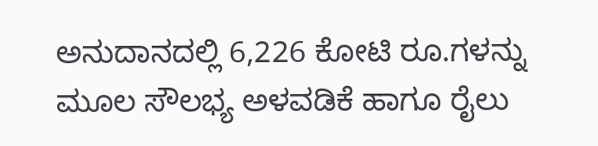ಅನುದಾನದಲ್ಲಿ 6,226 ಕೋಟಿ ರೂ.ಗಳನ್ನು ಮೂಲ ಸೌಲಭ್ಯ ಅಳವಡಿಕೆ ಹಾಗೂ ರೈಲು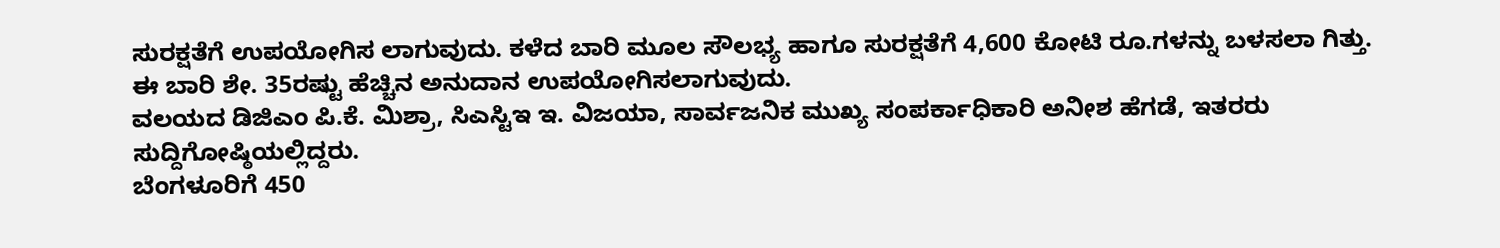ಸುರಕ್ಷತೆಗೆ ಉಪಯೋಗಿಸ ಲಾಗುವುದು. ಕಳೆದ ಬಾರಿ ಮೂಲ ಸೌಲಭ್ಯ ಹಾಗೂ ಸುರಕ್ಷತೆಗೆ 4,600 ಕೋಟಿ ರೂ.ಗಳನ್ನು ಬಳಸಲಾ ಗಿತ್ತು. ಈ ಬಾರಿ ಶೇ. 35ರಷ್ಟು ಹೆಚ್ಚಿನ ಅನುದಾನ ಉಪಯೋಗಿಸಲಾಗುವುದು.
ವಲಯದ ಡಿಜಿಎಂ ಪಿ.ಕೆ. ಮಿಶ್ರಾ, ಸಿಎಸ್ಟಿಇ ಇ. ವಿಜಯಾ, ಸಾರ್ವಜನಿಕ ಮುಖ್ಯ ಸಂಪರ್ಕಾಧಿಕಾರಿ ಅನೀಶ ಹೆಗಡೆ, ಇತರರು ಸುದ್ದಿಗೋಷ್ಠಿಯಲ್ಲಿದ್ದರು.
ಬೆಂಗಳೂರಿಗೆ 450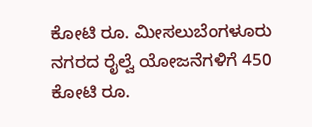ಕೋಟಿ ರೂ. ಮೀಸಲುಬೆಂಗಳೂರು ನಗರದ ರೈಲ್ವೆ ಯೋಜನೆಗಳಿಗೆ 450 ಕೋಟಿ ರೂ.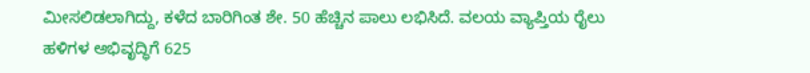ಮೀಸಲಿಡಲಾಗಿದ್ದು, ಕಳೆದ ಬಾರಿಗಿಂತ ಶೇ. 50 ಹೆಚ್ಚಿನ ಪಾಲು ಲಭಿಸಿದೆ. ವಲಯ ವ್ಯಾಪ್ತಿಯ ರೈಲು ಹಳಿಗಳ ಅಭಿವೃದ್ಧಿಗೆ 625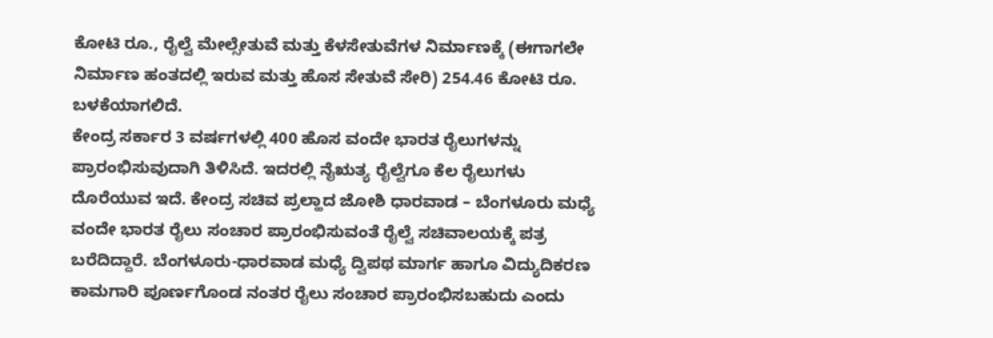ಕೋಟಿ ರೂ., ರೈಲ್ವೆ ಮೇಲ್ಸೇತುವೆ ಮತ್ತು ಕೆಳಸೇತುವೆಗಳ ನಿರ್ಮಾಣಕ್ಕೆ (ಈಗಾಗಲೇ ನಿರ್ಮಾಣ ಹಂತದಲ್ಲಿ ಇರುವ ಮತ್ತು ಹೊಸ ಸೇತುವೆ ಸೇರಿ) 254.46 ಕೋಟಿ ರೂ. ಬಳಕೆಯಾಗಲಿದೆ.
ಕೇಂದ್ರ ಸರ್ಕಾರ 3 ವರ್ಷಗಳಲ್ಲಿ 400 ಹೊಸ ವಂದೇ ಭಾರತ ರೈಲುಗಳನ್ನು ಪ್ರಾರಂಭಿಸುವುದಾಗಿ ತಿಳಿಸಿದೆ. ಇದರಲ್ಲಿ ನೈಋತ್ಯ ರೈಲ್ವೆಗೂ ಕೆಲ ರೈಲುಗಳು ದೊರೆಯುವ ಇದೆ. ಕೇಂದ್ರ ಸಚಿವ ಪ್ರಲ್ಹಾದ ಜೋಶಿ ಧಾರವಾಡ – ಬೆಂಗಳೂರು ಮಧ್ಯೆ ವಂದೇ ಭಾರತ ರೈಲು ಸಂಚಾರ ಪ್ರಾರಂಭಿಸುವಂತೆ ರೈಲ್ವೆ ಸಚಿವಾಲಯಕ್ಕೆ ಪತ್ರ ಬರೆದಿದ್ದಾರೆ. ಬೆಂಗಳೂರು-ಧಾರವಾಡ ಮಧ್ಯೆ ದ್ವಿಪಥ ಮಾರ್ಗ ಹಾಗೂ ವಿದ್ಯುದಿಕರಣ ಕಾಮಗಾರಿ ಪೂರ್ಣಗೊಂಡ ನಂತರ ರೈಲು ಸಂಚಾರ ಪ್ರಾರಂಭಿಸಬಹುದು ಎಂದು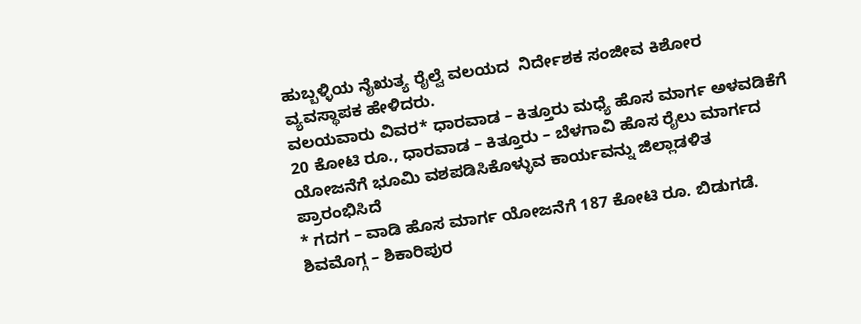ಹುಬ್ಬಳ್ಳಿಯ ನೈಋತ್ಯ ರೈಲ್ವೆ ವಲಯದ  ನಿರ್ದೇಶಕ ಸಂಜೀವ ಕಿಶೋರ ವ್ಯವಸ್ಥಾಪಕ ಹೇಳಿದರು.
ವಲಯವಾರು ವಿವರ* ಧಾರವಾಡ – ಕಿತ್ತೂರು ಮಧ್ಯೆ ಹೊಸ ಮಾರ್ಗ ಅಳವಡಿಕೆಗೆ 20 ಕೋಟಿ ರೂ., ಧಾರವಾಡ – ಕಿತ್ತೂರು – ಬೆಳಗಾವಿ ಹೊಸ ರೈಲು ಮಾರ್ಗದ ಯೋಜನೆಗೆ ಭೂಮಿ ವಶಪಡಿಸಿಕೊಳ್ಳುವ ಕಾರ್ಯವನ್ನು ಜಿಲ್ಲಾಡಳಿತ ಪ್ರಾರಂಭಿಸಿದೆ
* ಗದಗ – ವಾಡಿ ಹೊಸ ಮಾರ್ಗ ಯೋಜನೆಗೆ 187 ಕೋಟಿ ರೂ. ಬಿಡುಗಡೆ. ಶಿವಮೊಗ್ಗ – ಶಿಕಾರಿಪುರ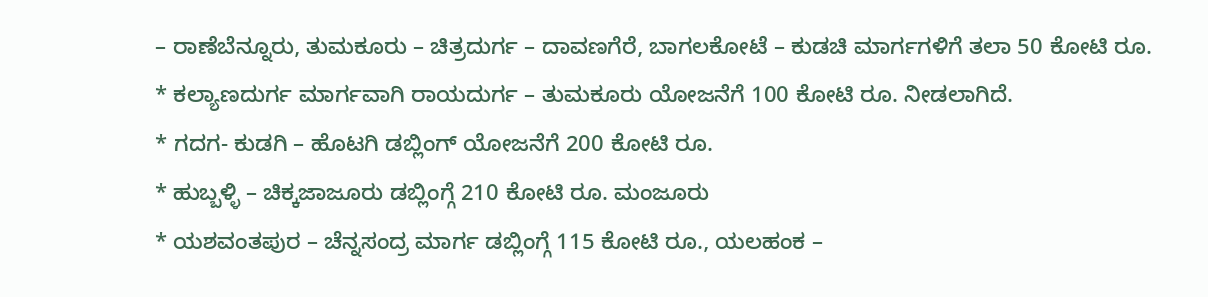– ರಾಣೆಬೆನ್ನೂರು, ತುಮಕೂರು – ಚಿತ್ರದುರ್ಗ – ದಾವಣಗೆರೆ, ಬಾಗಲಕೋಟೆ – ಕುಡಚಿ ಮಾರ್ಗಗಳಿಗೆ ತಲಾ 50 ಕೋಟಿ ರೂ.
* ಕಲ್ಯಾಣದುರ್ಗ ಮಾರ್ಗವಾಗಿ ರಾಯದುರ್ಗ – ತುಮಕೂರು ಯೋಜನೆಗೆ 100 ಕೋಟಿ ರೂ. ನೀಡಲಾಗಿದೆ.
* ಗದಗ- ಕುಡಗಿ – ಹೊಟಗಿ ಡಬ್ಲಿಂಗ್ ಯೋಜನೆಗೆ 200 ಕೋಟಿ ರೂ.
* ಹುಬ್ಬಳ್ಳಿ – ಚಿಕ್ಕಜಾಜೂರು ಡಬ್ಲಿಂಗ್ಗೆ 210 ಕೋಟಿ ರೂ. ಮಂಜೂರು
* ಯಶವಂತಪುರ – ಚೆನ್ನಸಂದ್ರ ಮಾರ್ಗ ಡಬ್ಲಿಂಗ್ಗೆ 115 ಕೋಟಿ ರೂ., ಯಲಹಂಕ –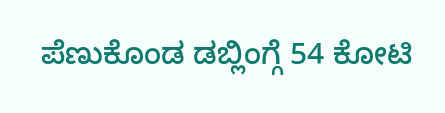ಪೆಣುಕೊಂಡ ಡಬ್ಲಿಂಗ್ಗೆ 54 ಕೋಟಿ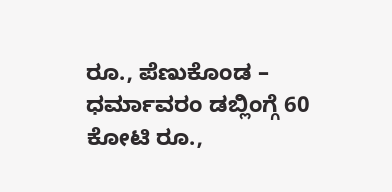ರೂ., ಪೆಣುಕೊಂಡ – ಧರ್ಮಾವರಂ ಡಬ್ಲಿಂಗ್ಗೆ 60 ಕೋಟಿ ರೂ.,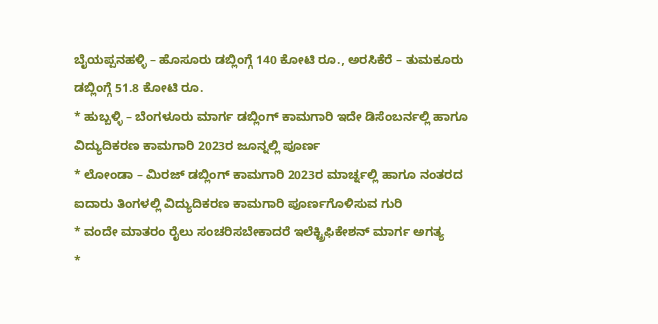ಬೈಯಪ್ಪನಹಳ್ಳಿ – ಹೊಸೂರು ಡಬ್ಲಿಂಗ್ಗೆ 140 ಕೋಟಿ ರೂ., ಅರಸಿಕೆರೆ – ತುಮಕೂರು ಡಬ್ಲಿಂಗ್ಗೆ 51.8 ಕೋಟಿ ರೂ.
* ಹುಬ್ಬಳ್ಳಿ – ಬೆಂಗಳೂರು ಮಾರ್ಗ ಡಬ್ಲಿಂಗ್ ಕಾಮಗಾರಿ ಇದೇ ಡಿಸೆಂಬರ್ನಲ್ಲಿ ಹಾಗೂ ವಿದ್ಯುದಿಕರಣ ಕಾಮಗಾರಿ 2023ರ ಜೂನ್ನಲ್ಲಿ ಪೂರ್ಣ
* ಲೋಂಡಾ – ಮಿರಜ್ ಡಬ್ಲಿಂಗ್ ಕಾಮಗಾರಿ 2023ರ ಮಾರ್ಚ್ನಲ್ಲಿ ಹಾಗೂ ನಂತರದ ಐದಾರು ತಿಂಗಳಲ್ಲಿ ವಿದ್ಯುದಿಕರಣ ಕಾಮಗಾರಿ ಪೂರ್ಣಗೊಳಿಸುವ ಗುರಿ
* ವಂದೇ ಮಾತರಂ ರೈಲು ಸಂಚರಿಸಬೇಕಾದರೆ ಇಲೆಕ್ಟ್ರಿಫಿಕೇಶನ್ ಮಾರ್ಗ ಅಗತ್ಯ
*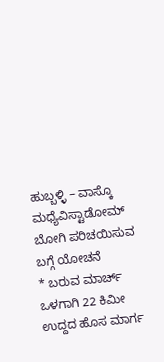ಹುಬ್ಬಳ್ಳಿ – ವಾಸ್ಕೊ ಮಧ್ಯೆವಿಸ್ಟಾಡೋಮ್ ಬೋಗಿ ಪರಿಚಯಿಸುವ ಬಗ್ಗೆ ಯೋಚನೆ
* ಬರುವ ಮಾರ್ಚ್ ಒಳಗಾಗಿ 22 ಕಿಮೀ ಉದ್ದದ ಹೊಸ ಮಾರ್ಗ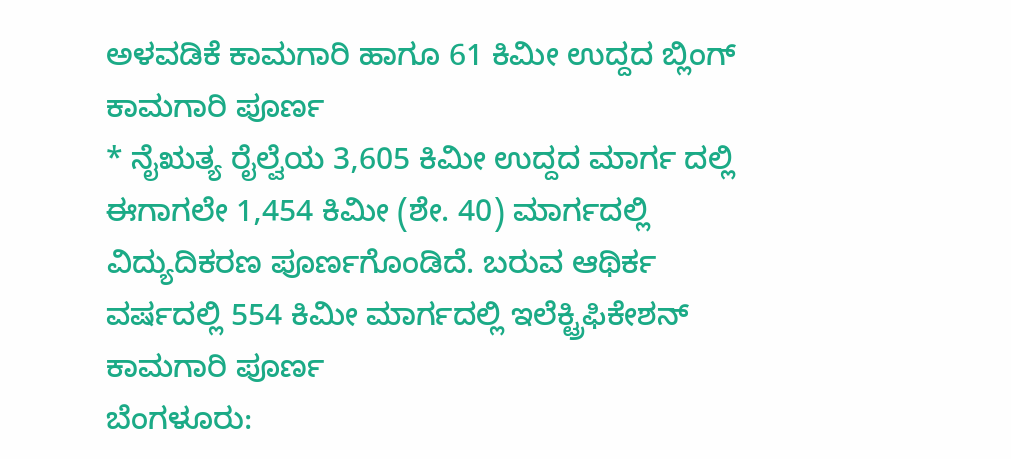ಅಳವಡಿಕೆ ಕಾಮಗಾರಿ ಹಾಗೂ 61 ಕಿಮೀ ಉದ್ದದ ಬ್ಲಿಂಗ್ ಕಾಮಗಾರಿ ಪೂರ್ಣ
* ನೈಋತ್ಯ ರೈಲ್ವೆಯ 3,605 ಕಿಮೀ ಉದ್ದದ ಮಾರ್ಗ ದಲ್ಲಿ ಈಗಾಗಲೇ 1,454 ಕಿಮೀ (ಶೇ. 40) ಮಾರ್ಗದಲ್ಲಿ ವಿದ್ಯುದಿಕರಣ ಪೂರ್ಣಗೊಂಡಿದೆ. ಬರುವ ಆಥಿರ್ಕ ವರ್ಷದಲ್ಲಿ 554 ಕಿಮೀ ಮಾರ್ಗದಲ್ಲಿ ಇಲೆಕ್ಟ್ರಿಫಿಕೇಶನ್ ಕಾಮಗಾರಿ ಪೂರ್ಣ
ಬೆಂಗಳೂರು: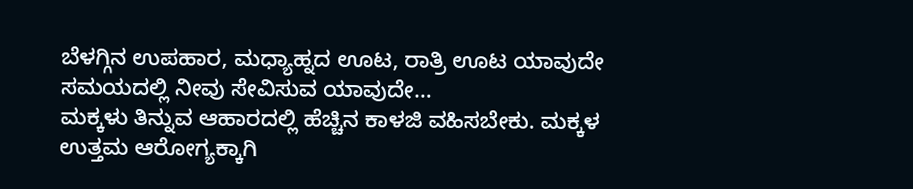ಬೆಳಗ್ಗಿನ ಉಪಹಾರ, ಮಧ್ಯಾಹ್ನದ ಊಟ, ರಾತ್ರಿ ಊಟ ಯಾವುದೇ ಸಮಯದಲ್ಲಿ ನೀವು ಸೇವಿಸುವ ಯಾವುದೇ…
ಮಕ್ಕಳು ತಿನ್ನುವ ಆಹಾರದಲ್ಲಿ ಹೆಚ್ಚಿನ ಕಾಳಜಿ ವಹಿಸಬೇಕು. ಮಕ್ಕಳ ಉತ್ತಮ ಆರೋಗ್ಯಕ್ಕಾಗಿ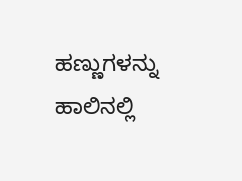ಹಣ್ಣುಗಳನ್ನು ಹಾಲಿನಲ್ಲಿ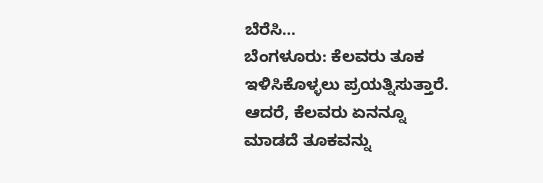ಬೆರೆಸಿ…
ಬೆಂಗಳೂರು: ಕೆಲವರು ತೂಕ ಇಳಿಸಿಕೊಳ್ಳಲು ಪ್ರಯತ್ನಿಸುತ್ತಾರೆ. ಆದರೆ, ಕೆಲವರು ಏನನ್ನೂ ಮಾಡದೆ ತೂಕವನ್ನು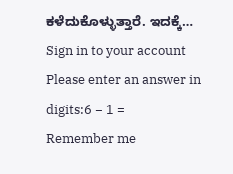ಕಳೆದುಕೊಳ್ಳುತ್ತಾರೆ. ಇದಕ್ಕೆ…
Sign in to your account
Please enter an answer in digits:6 − 1 =
Remember me